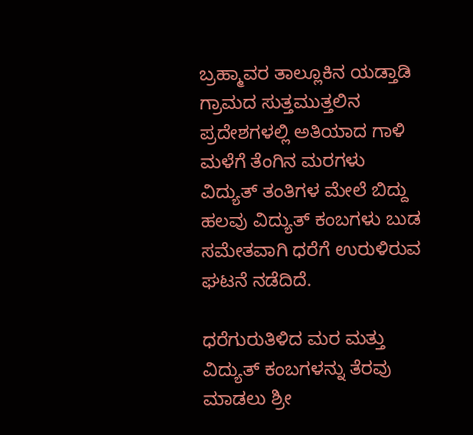ಬ್ರಹ್ಮಾವರ ತಾಲ್ಲೂಕಿನ ಯಡ್ತಾಡಿ ಗ್ರಾಮದ ಸುತ್ತಮುತ್ತಲಿನ ಪ್ರದೇಶಗಳಲ್ಲಿ ಅತಿಯಾದ ಗಾಳಿ ಮಳೆಗೆ ತೆಂಗಿನ ಮರಗಳು ವಿದ್ಯುತ್ ತಂತಿಗಳ ಮೇಲೆ ಬಿದ್ದು ಹಲವು ವಿದ್ಯುತ್ ಕಂಬಗಳು ಬುಡ ಸಮೇತವಾಗಿ ಧರೆಗೆ ಉರುಳಿರುವ ಘಟನೆ ನಡೆದಿದೆ.

ಧರೆಗುರುತಿಳಿದ ಮರ ಮತ್ತು ವಿದ್ಯುತ್ ಕಂಬಗಳನ್ನು ತೆರವು ಮಾಡಲು ಶ್ರೀ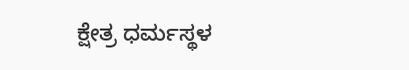ಕ್ಷೇತ್ರ ಧರ್ಮಸ್ಥಳ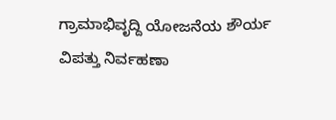ಗ್ರಾಮಾಭಿವೃದ್ದಿ ಯೋಜನೆಯ ಶೌರ್ಯ ವಿಪತ್ತು ನಿರ್ವಹಣಾ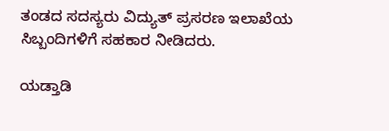ತಂಡದ ಸದಸ್ಯರು ವಿದ್ಯುತ್ ಪ್ರಸರಣ ಇಲಾಖೆಯ ಸಿಬ್ಬಂದಿಗಳಿಗೆ ಸಹಕಾರ ನೀಡಿದರು.

ಯಡ್ತಾಡಿ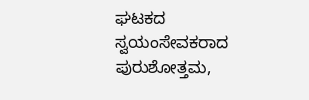ಘಟಕದ ಸ್ವಯಂಸೇವಕರಾದ ಪುರುಶೋತ್ತಮ,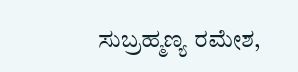ಸುಬ್ರಹ್ಮಣ್ಯ ರಮೇಶ,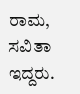ರಾಮ, ಸವಿತಾ ಇದ್ದರು.